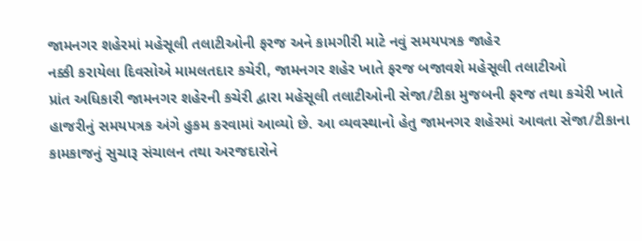જામનગર શહેરમાં મહેસૂલી તલાટીઓની ફરજ અને કામગીરી માટે નવું સમયપત્રક જાહેર
નક્કી કરાયેલા દિવસોએ મામલતદાર કચેરી, જામનગર શહેર ખાતે ફરજ બજાવશે મહેસૂલી તલાટીઓ
પ્રાંત અધિકારી જામનગર શહેરની કચેરી દ્વારા મહેસૂલી તલાટીઓની સેજા/ટીકા મુજબની ફરજ તથા કચેરી ખાતે હાજરીનું સમયપત્રક અંગે હુકમ કરવામાં આવ્યો છે. આ વ્યવસ્થાનો હેતુ જામનગર શહેરમાં આવતા સેજા/ટીકાના કામકાજનું સુચારૂ સંચાલન તથા અરજદારોને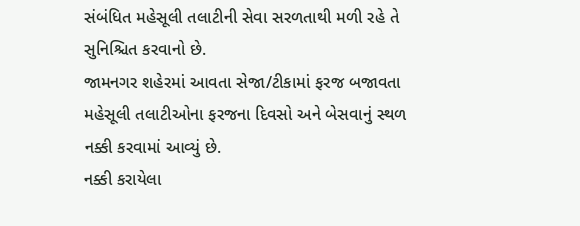સંબંધિત મહેસૂલી તલાટીની સેવા સરળતાથી મળી રહે તે સુનિશ્ચિત કરવાનો છે.
જામનગર શહેરમાં આવતા સેજા/ટીકામાં ફરજ બજાવતા મહેસૂલી તલાટીઓના ફરજના દિવસો અને બેસવાનું સ્થળ નક્કી કરવામાં આવ્યું છે.
નક્કી કરાયેલા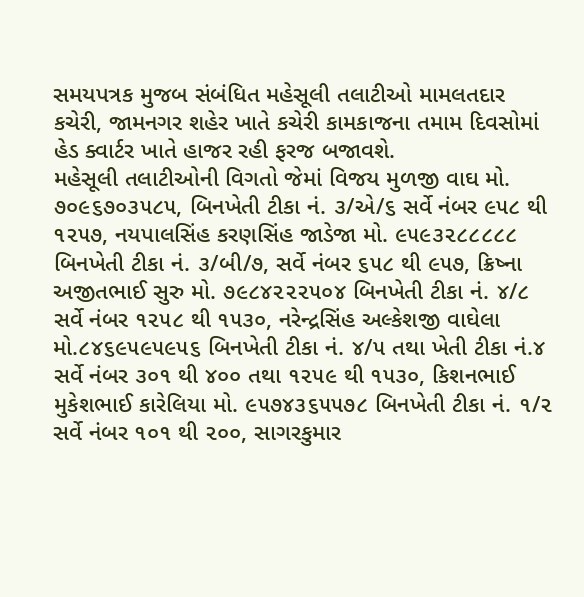સમયપત્રક મુજબ સંબંધિત મહેસૂલી તલાટીઓ મામલતદાર કચેરી, જામનગર શહેર ખાતે કચેરી કામકાજના તમામ દિવસોમાં હેડ ક્વાર્ટર ખાતે હાજર રહી ફરજ બજાવશે.
મહેસૂલી તલાટીઓની વિગતો જેમાં વિજય મુળજી વાઘ મો. ૭૦૯૬૭૦૩૫૮૫, બિનખેતી ટીકા નં. ૩/એ/૬ સર્વે નંબર ૯૫૮ થી ૧૨૫૭, નયપાલસિંહ કરણસિંહ જાડેજા મો. ૯૫૯૩૨૮૮૮૮૮ બિનખેતી ટીકા નં. ૩/બી/૭, સર્વે નંબર ૬૫૮ થી ૯૫૭, ક્રિષ્ના અજીતભાઈ સુરુ મો. ૭૯૮૪૨૨૨૫૦૪ બિનખેતી ટીકા નં. ૪/૮ સર્વે નંબર ૧૨૫૮ થી ૧૫૩૦, નરેન્દ્રસિંહ અલ્કેશજી વાઘેલા મો.૮૪૬૯૫૯૫૯૫૬ બિનખેતી ટીકા નં. ૪/૫ તથા ખેતી ટીકા નં.૪ સર્વે નંબર ૩૦૧ થી ૪૦૦ તથા ૧૨૫૯ થી ૧૫૩૦, કિશનભાઈ મુકેશભાઈ કારેલિયા મો. ૯૫૭૪૩૬૫૫૭૮ બિનખેતી ટીકા નં. ૧/૨ સર્વે નંબર ૧૦૧ થી ૨૦૦, સાગરકુમાર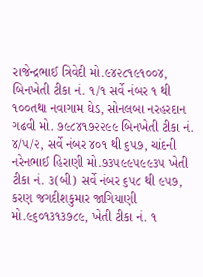રાજેન્દ્રભાઈ ત્રિવેદી મો.૯૪૨૮૧૯૧૦૦૪, બિનખેતી ટીકા નં. ૧/૧ સર્વે નંબર ૧ થી ૧૦૦તથા નવાગામ ઘેડ, સોનલબા નરહરદાન ગઢવી મો. ૭૯૮૪૧૭૨૨૯૯ બિનખેતી ટીકા નં. ૪/૫/૨, સર્વે નંબર ૪૦૧ થી ૬૫૭, ચાંદની નરેનભાઈ હિરાણી મો.૭૩૫૯૯૫૯૯૩૫ ખેતી ટીકા નં. ૩(બી) સર્વે નંબર ૬૫૮ થી ૯૫૭, કરણ જગદીશકુમાર જાગિયાણી મો.૯૬૦૧૩૧૩૭૮૯, ખેતી ટીકા નં. ૧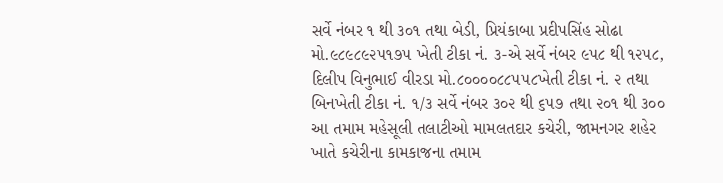સર્વે નંબર ૧ થી ૩૦૧ તથા બેડી, પ્રિયંકાબા પ્રદીપસિંહ સોઢા મો.૯૮૯૮૯૨૫૧૭૫ ખેતી ટીકા નં. ૩-એ સર્વે નંબર ૯૫૮ થી ૧૨૫૮, દિલીપ વિનુભાઈ વીરડા મો.૮૦૦૦૦૮૮૫૫૮ખેતી ટીકા નં. ૨ તથા બિનખેતી ટીકા નં. ૧/૩ સર્વે નંબર ૩૦૨ થી ૬૫૭ તથા ૨૦૧ થી ૩૦૦ આ તમામ મહેસૂલી તલાટીઓ મામલતદાર કચેરી, જામનગર શહેર ખાતે કચેરીના કામકાજના તમામ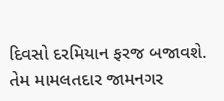દિવસો દરમિયાન ફરજ બજાવશે. તેમ મામલતદાર જામનગર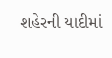શહેરની યાદીમાં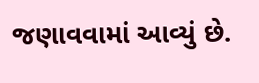જણાવવામાં આવ્યું છે.